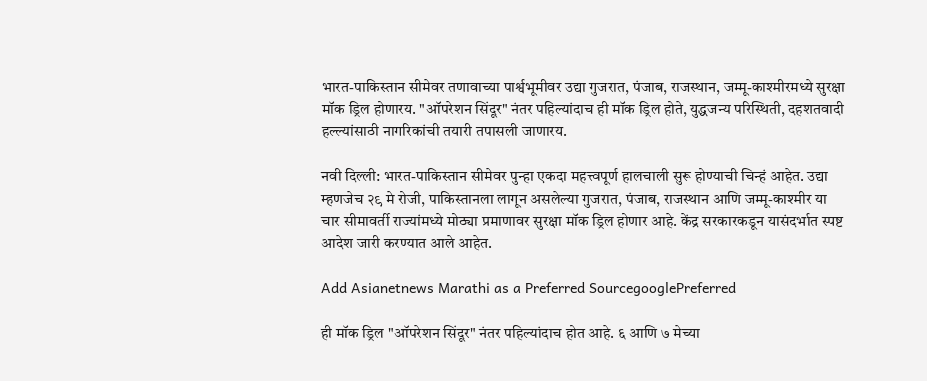भारत-पाकिस्तान सीमेवर तणावाच्या पार्श्वभूमीवर उद्या गुजरात, पंजाब, राजस्थान, जम्मू-काश्मीरमध्ये सुरक्षा मॉक ड्रिल होणारय. "ऑपरेशन सिंदूर" नंतर पहिल्यांदाच ही मॉक ड्रिल होते, युद्धजन्य परिस्थिती, दहशतवादी हल्ल्यांसाठी नागरिकांची तयारी तपासली जाणारय.

नवी दिल्ली: भारत-पाकिस्तान सीमेवर पुन्हा एकदा महत्त्वपूर्ण हालचाली सुरू होण्याची चिन्हं आहेत. उद्या म्हणजेच २९ मे रोजी, पाकिस्तानला लागून असलेल्या गुजरात, पंजाब, राजस्थान आणि जम्मू-काश्मीर या चार सीमावर्ती राज्यांमध्ये मोठ्या प्रमाणावर सुरक्षा मॉक ड्रिल होणार आहे. केंद्र सरकारकडून यासंदर्भात स्पष्ट आदेश जारी करण्यात आले आहेत.

Add Asianetnews Marathi as a Preferred SourcegooglePreferred

ही मॉक ड्रिल "ऑपरेशन सिंदूर" नंतर पहिल्यांदाच होत आहे. ६ आणि ७ मेच्या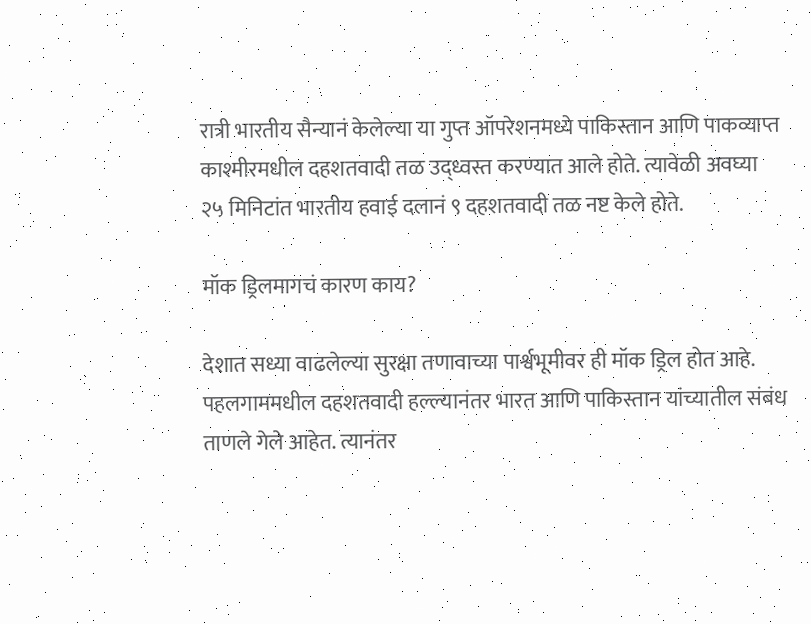रात्री भारतीय सैन्यानं केलेल्या या गुप्त ऑपरेशनमध्ये पाकिस्तान आणि पाकव्याप्त काश्मीरमधील दहशतवादी तळ उद्ध्वस्त करण्यात आले होते. त्यावेळी अवघ्या २५ मिनिटांत भारतीय हवाई दलानं ९ दहशतवादी तळ नष्ट केले होते.

मॉक ड्रिलमागचं कारण काय?

देशात सध्या वाढलेल्या सुरक्षा तणावाच्या पार्श्वभूमीवर ही मॉक ड्रिल होत आहे. पहलगाममधील दहशतवादी हल्ल्यानंतर भारत आणि पाकिस्तान यांच्यातील संबंध ताणले गेले आहेत. त्यानंतर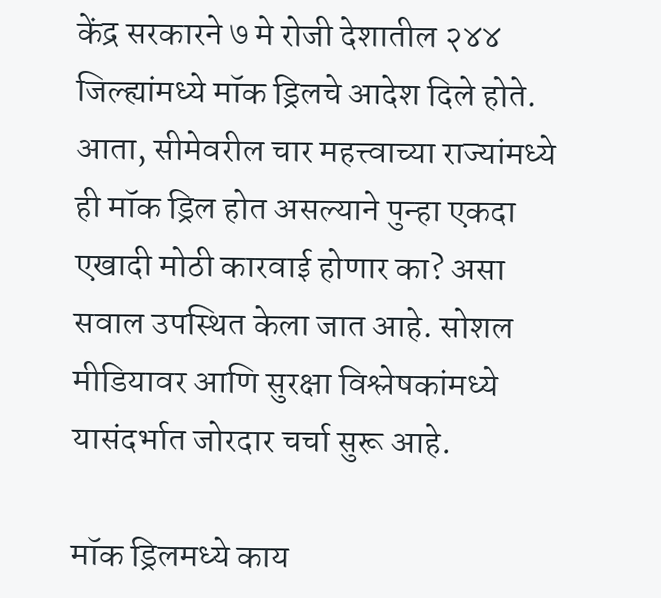केंद्र सरकारने ७ मे रोजी देशातील २४४ जिल्ह्यांमध्ये मॉक ड्रिलचे आदेश दिले होते. आता, सीमेवरील चार महत्त्वाच्या राज्यांमध्ये ही मॉक ड्रिल होत असल्याने पुन्हा एकदा एखादी मोठी कारवाई होणार का? असा सवाल उपस्थित केला जात आहे. सोशल मीडियावर आणि सुरक्षा विश्लेषकांमध्ये यासंदर्भात जोरदार चर्चा सुरू आहे.

मॉक ड्रिलमध्ये काय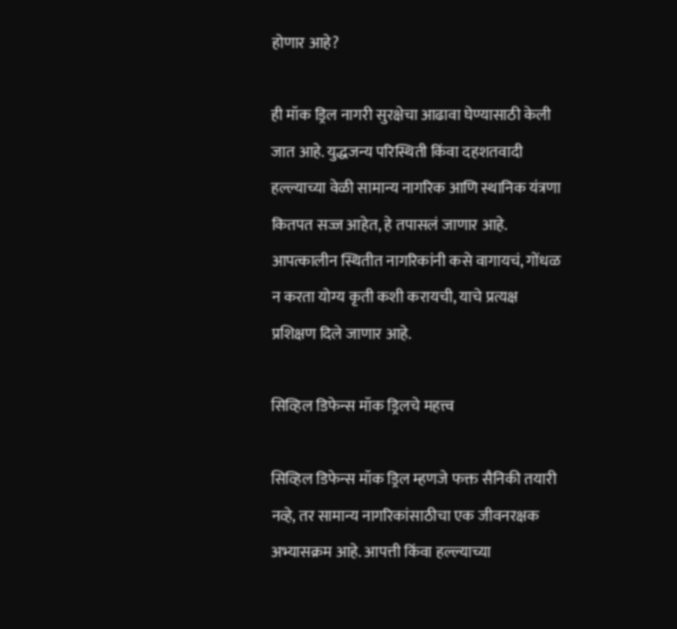होणार आहे?

ही मॉक ड्रिल नागरी सुरक्षेचा आढावा घेण्यासाठी केली जात आहे. युद्धजन्य परिस्थिती किंवा दहशतवादी हल्ल्याच्या वेळी सामान्य नागरिक आणि स्थानिक यंत्रणा कितपत सज्ज आहेत, हे तपासलं जाणार आहे. आपत्कालीन स्थितीत नागरिकांनी कसे वागायचं, गोंधळ न करता योग्य कृती कशी करायची, याचे प्रत्यक्ष प्रशिक्षण दिले जाणार आहे.

सिव्हिल डिफेन्स मॉक ड्रिलचे महत्त्व

सिव्हिल डिफेन्स मॉक ड्रिल म्हणजे फक्त सैनिकी तयारी नव्हे, तर सामान्य नागरिकांसाठीचा एक जीवनरक्षक अभ्यासक्रम आहे. आपत्ती किंवा हल्ल्याच्या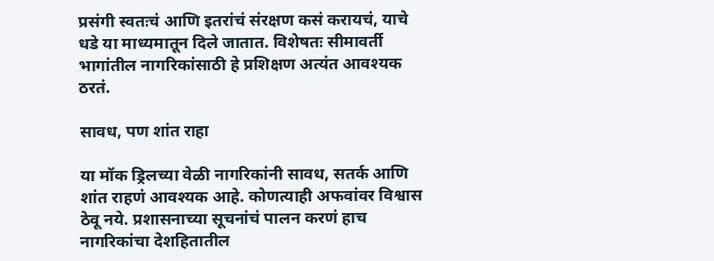प्रसंगी स्वतःचं आणि इतरांचं संरक्षण कसं करायचं, याचे धडे या माध्यमातून दिले जातात. विशेषतः सीमावर्ती भागांतील नागरिकांसाठी हे प्रशिक्षण अत्यंत आवश्यक ठरतं.

सावध, पण शांत राहा

या मॉक ड्रिलच्या वेळी नागरिकांनी सावध, सतर्क आणि शांत राहणं आवश्यक आहे. कोणत्याही अफवांवर विश्वास ठेवू नये. प्रशासनाच्या सूचनांचं पालन करणं हाच नागरिकांचा देशहितातील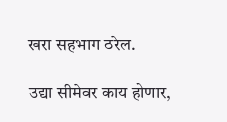खरा सहभाग ठरेल.

उद्या सीमेवर काय होणार,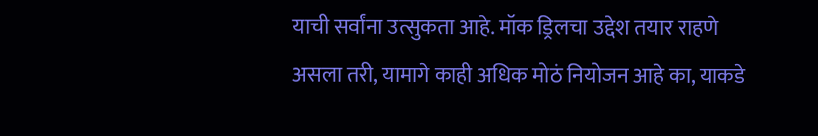याची सर्वांना उत्सुकता आहे. मॉक ड्रिलचा उद्देश तयार राहणे असला तरी, यामागे काही अधिक मोठं नियोजन आहे का, याकडे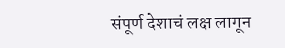संपूर्ण देशाचं लक्ष लागून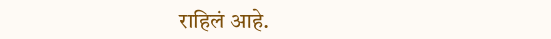राहिलं आहे.